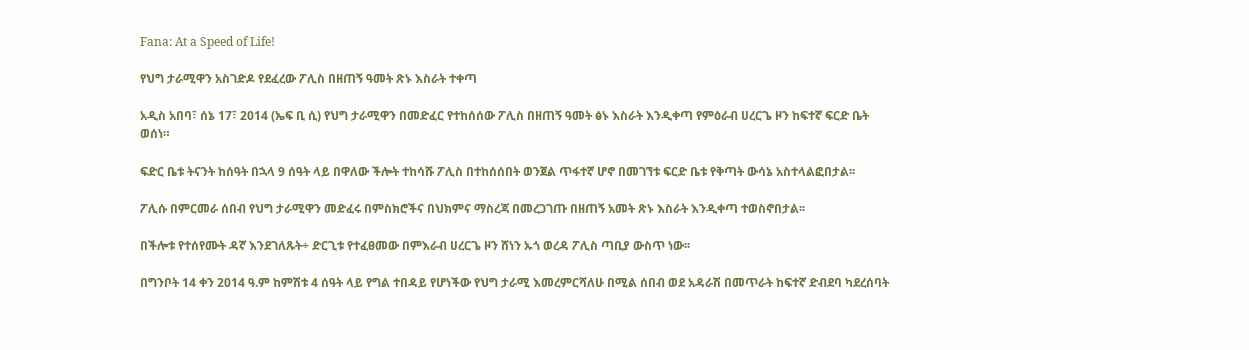Fana: At a Speed of Life!

የህግ ታራሚዋን አስገድዶ የደፈረው ፖሊስ በዘጠኝ ዓመት ጽኑ እስራት ተቀጣ

አዲስ አበባ፣ ሰኔ 17፣ 2014 (ኤፍ ቢ ሲ) የህግ ታራሚዋን በመድፈር የተከሰሰው ፖሊስ በዘጠኝ ዓመት ፅኑ እስራት እንዲቀጣ የምዕራብ ሀረርጌ ዞን ከፍተኛ ፍርድ ቤት ወሰነ።

ፍድር ቤቱ ትናንት ከሰዓት በኋላ 9 ሰዓት ላይ በዋለው ችሎት ተከሳሹ ፖሊስ በተከሰሰበት ወንጀል ጥፋተኛ ሆኖ በመገኘቱ ፍርድ ቤቱ የቅጣት ውሳኔ አስተላልፎበታል፡፡

ፖሊሱ በምርመራ ሰበብ የህግ ታራሚዋን መድፈሩ በምስክሮችና በህክምና ማስረጃ በመረጋገጡ በዘጠኝ አመት ጽኑ እስራት እንዲቀጣ ተወስኖበታል፡፡

በችሎቱ የተሰየሙት ዳኛ እንደገለጹት÷ ድርጊቱ የተፈፀመው በምእራብ ሀረርጌ ዞን ሸነን ኡጎ ወረዳ ፖሊስ ጣቢያ ውስጥ ነው፡፡

በግንቦት 14 ቀን 2014 ዓ.ም ከምሽቱ 4 ሰዓት ላይ የግል ተበዳይ የሆነችው የህግ ታራሚ እመረምርሻለሁ በሚል ሰበብ ወደ አዳራሽ በመጥራት ከፍተኛ ድብደባ ካደረሰባት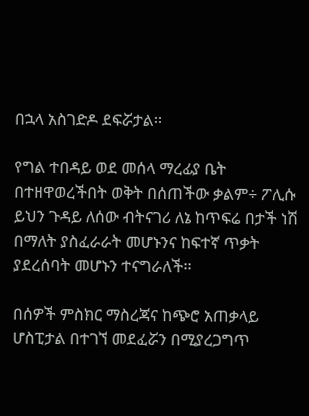በኋላ አስገድዶ ደፍሯታል፡፡

የግል ተበዳይ ወደ መሰላ ማረፊያ ቤት በተዘዋወረችበት ወቅት በሰጠችው ቃልም÷ ፖሊሱ ይህን ጉዳይ ለሰው ብትናገሪ ለኔ ከጥፍሬ በታች ነሽ በማለት ያስፈራራት መሆኑንና ከፍተኛ ጥቃት ያደረሰባት መሆኑን ተናግራለች፡፡

በሰዎች ምስክር ማስረጃና ከጭሮ አጠቃላይ ሆስፒታል በተገኘ መደፈሯን በሚያረጋግጥ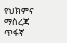የህክምና ማስረጃ ጥፋኛ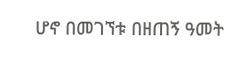ሆኖ በመገኘቱ በዘጠኝ ዓመት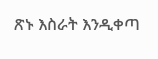ጽኑ እስራት እንዲቀጣ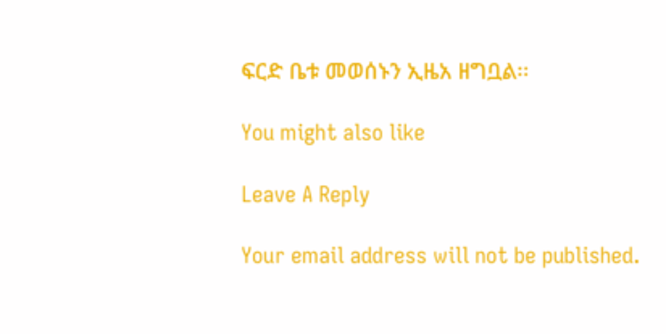ፍርድ ቤቱ መወሰኑን ኢዜአ ዘግቧል፡፡

You might also like

Leave A Reply

Your email address will not be published.